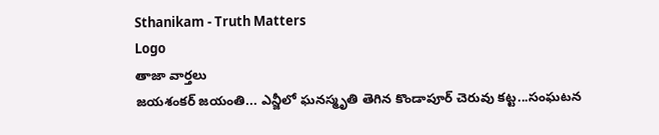Sthanikam - Truth Matters
Logo
తాజా వార్తలు
జయశంకర్ జయంతి... ఎన్జీలో ఘనస్మృతి తెగిన కొండాపూర్ చెరువు కట్ట...సంఘటన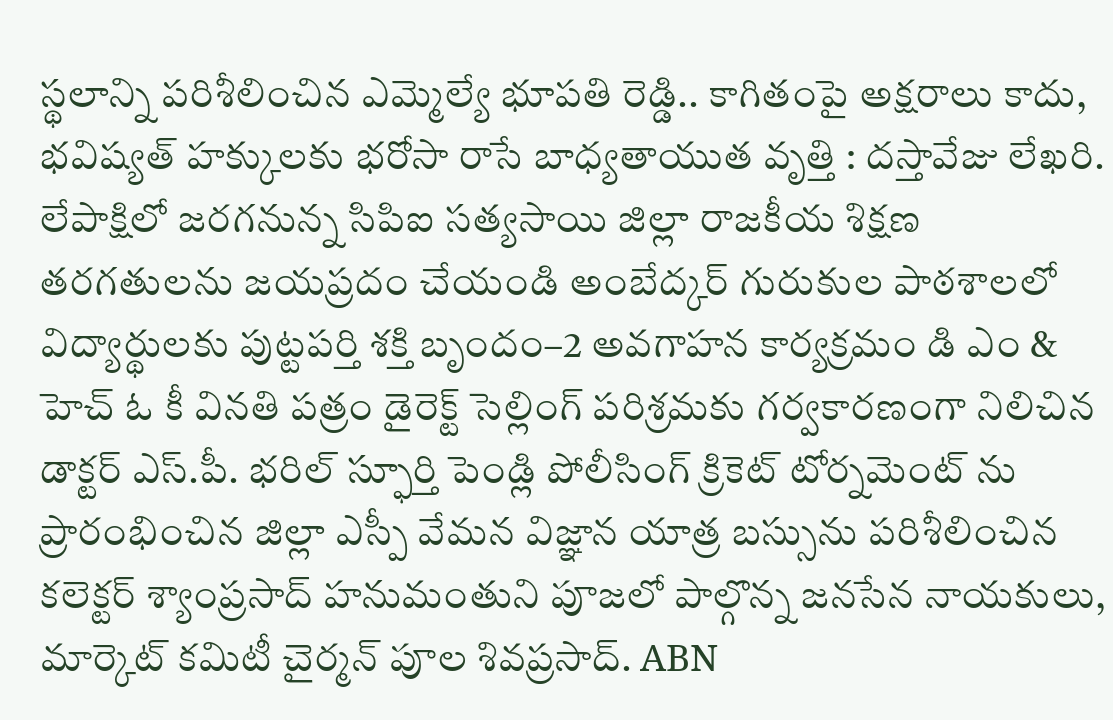స్థలాన్ని పరిశీలించిన ఎమ్మెల్యే భూపతి రెడ్డి.. కాగితంపై అక్షరాలు కాదు, భవిష్యత్‌ హక్కులకు భరోసా రాసే బాధ్యతాయుత వృత్తి : దస్తావేజు లేఖరి. లేపాక్షిలో జరగనున్న సిపిఐ సత్యసాయి జిల్లా రాజకీయ శిక్షణ తరగతులను జయప్రదం చేయండి అంబేద్కర్ గురుకుల పాఠశాలలో విద్యార్థులకు పుట్టపర్తి శక్తి బృందం–2 అవగాహన కార్యక్రమం డి ఎం & హెచ్ ఓ కీ వినతి పత్రం డైరెక్ట్ సెల్లింగ్ పరిశ్రమకు గర్వకారణంగా నిలిచిన డాక్టర్ ఎస్.పీ. భరిల్ స్ఫూర్తి పెండ్లి పోలీసింగ్ క్రికెట్ టోర్నమెంట్ ను ప్రారంభించిన జిల్లా ఎస్పీ వేమన విజ్ఞాన యాత్ర బస్సును పరిశీలించిన కలెక్టర్ శ్యాంప్రసాద్ హనుమంతుని పూజలో పాల్గొన్న జనసేన నాయకులు, మార్కెట్ కమిటీ చైర్మన్ పూల శివప్రసాద్. ABN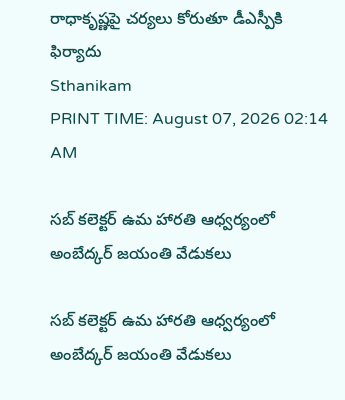రాధాకృష్ణపై చర్యలు కోరుతూ డీఎస్పీకి ఫిర్యాదు
Sthanikam
PRINT TIME: August 07, 2026 02:14 AM

సబ్ కలెక్టర్ ఉమ హారతి ఆధ్వర్యంలో అంబేద్కర్ జయంతి వేడుకలు

సబ్ కలెక్టర్ ఉమ హారతి ఆధ్వర్యంలో అంబేద్కర్ జయంతి వేడుకలు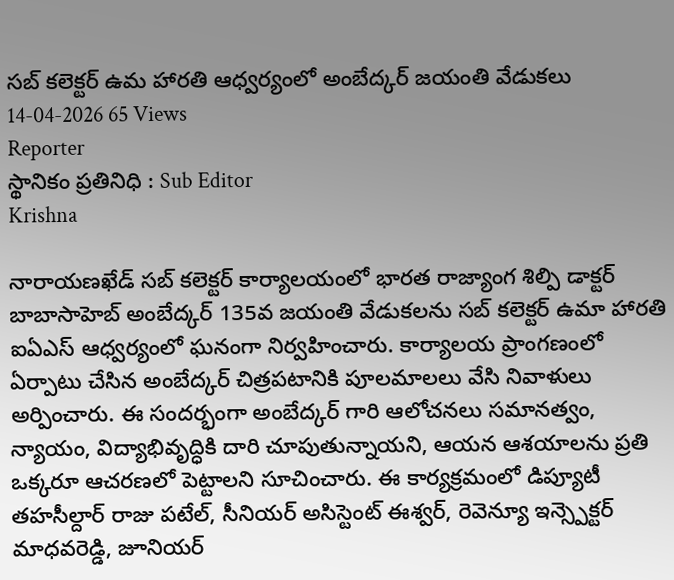సబ్ కలెక్టర్ ఉమ హారతి ఆధ్వర్యంలో అంబేద్కర్ జయంతి వేడుకలు
14-04-2026 65 Views
Reporter
స్థానికం ప్రతినిధి : Sub Editor
Krishna

నారాయణఖేడ్ సబ్ కలెక్టర్ కార్యాలయంలో భారత రాజ్యాంగ శిల్పి డాక్టర్ బాబాసాహెబ్ అంబేద్కర్ 135వ జయంతి వేడుకలను సబ్ కలెక్టర్ ఉమా హారతి ఐఏఎస్ ఆధ్వర్యంలో ఘనంగా నిర్వహించారు. కార్యాలయ ప్రాంగణంలో ఏర్పాటు చేసిన అంబేద్కర్ చిత్రపటానికి పూలమాలలు వేసి నివాళులు అర్పించారు. ఈ సందర్భంగా అంబేద్కర్ గారి ఆలోచనలు సమానత్వం, న్యాయం, విద్యాభివృద్ధికి దారి చూపుతున్నాయని, ఆయన ఆశయాలను ప్రతి ఒక్కరూ ఆచరణలో పెట్టాలని సూచించారు. ఈ కార్యక్రమంలో డిప్యూటీ తహసీల్దార్ రాజు పటేల్, సీనియర్ అసిస్టెంట్ ఈశ్వర్, రెవెన్యూ ఇన్స్పెక్టర్ మాధవరెడ్డి, జూనియర్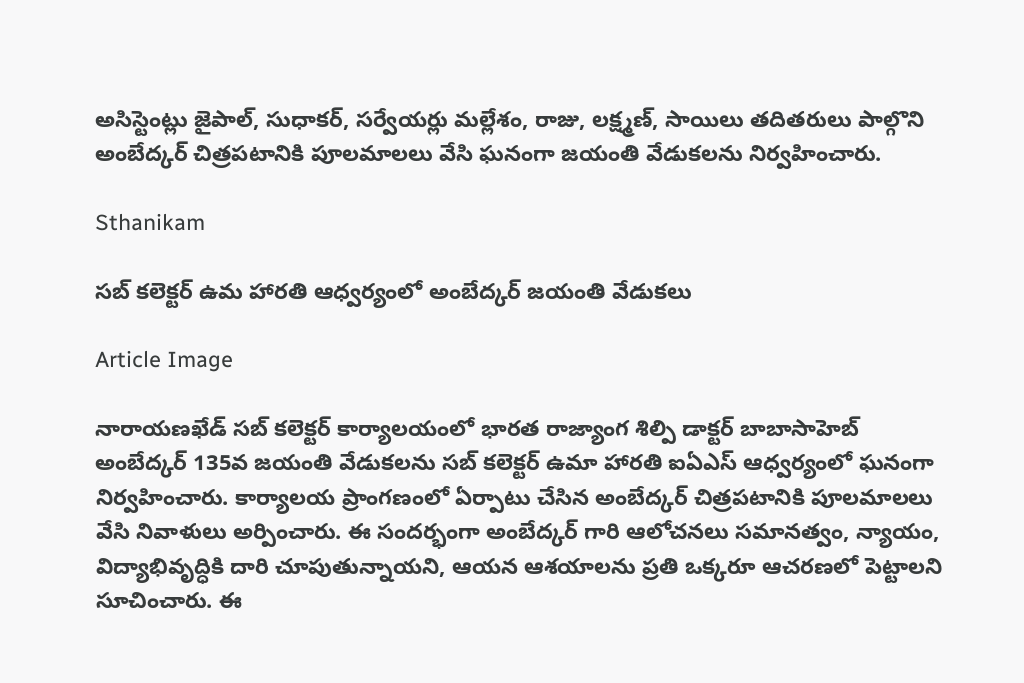అసిస్టెంట్లు జైపాల్, సుధాకర్, సర్వేయర్లు మల్లేశం, రాజు, లక్ష్మణ్, సాయిలు తదితరులు పాల్గొని అంబేద్కర్ చిత్రపటానికి పూలమాలలు వేసి ఘనంగా జయంతి వేడుకలను నిర్వహించారు.

Sthanikam

సబ్ కలెక్టర్ ఉమ హారతి ఆధ్వర్యంలో అంబేద్కర్ జయంతి వేడుకలు

Article Image

నారాయణఖేడ్ సబ్ కలెక్టర్ కార్యాలయంలో భారత రాజ్యాంగ శిల్పి డాక్టర్ బాబాసాహెబ్ అంబేద్కర్ 135వ జయంతి వేడుకలను సబ్ కలెక్టర్ ఉమా హారతి ఐఏఎస్ ఆధ్వర్యంలో ఘనంగా నిర్వహించారు. కార్యాలయ ప్రాంగణంలో ఏర్పాటు చేసిన అంబేద్కర్ చిత్రపటానికి పూలమాలలు వేసి నివాళులు అర్పించారు. ఈ సందర్భంగా అంబేద్కర్ గారి ఆలోచనలు సమానత్వం, న్యాయం, విద్యాభివృద్ధికి దారి చూపుతున్నాయని, ఆయన ఆశయాలను ప్రతి ఒక్కరూ ఆచరణలో పెట్టాలని సూచించారు. ఈ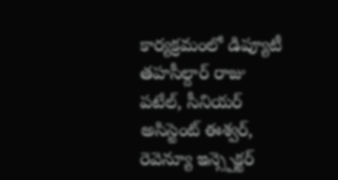కార్యక్రమంలో డిప్యూటీ తహసీల్దార్ రాజు పటేల్, సీనియర్ అసిస్టెంట్ ఈశ్వర్, రెవెన్యూ ఇన్స్పెక్టర్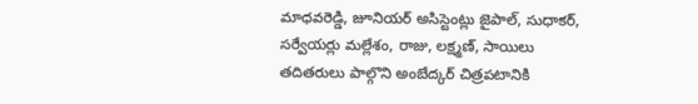మాధవరెడ్డి, జూనియర్ అసిస్టెంట్లు జైపాల్, సుధాకర్, సర్వేయర్లు మల్లేశం, రాజు, లక్ష్మణ్, సాయిలు తదితరులు పాల్గొని అంబేద్కర్ చిత్రపటానికి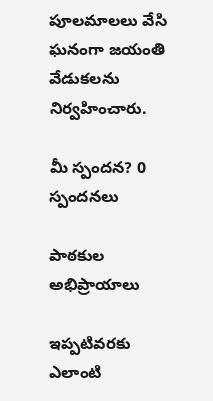పూలమాలలు వేసి ఘనంగా జయంతి వేడుకలను నిర్వహించారు.

మీ స్పందన? 0 స్పందనలు

పాఠకుల అభిప్రాయాలు

ఇప్పటివరకు ఎలాంటి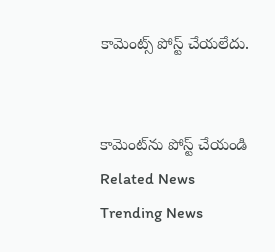కామెంట్స్ పోస్ట్ చేయలేదు.


కామెంట్‌ను పోస్ట్ చేయండి
Related News
Trending News